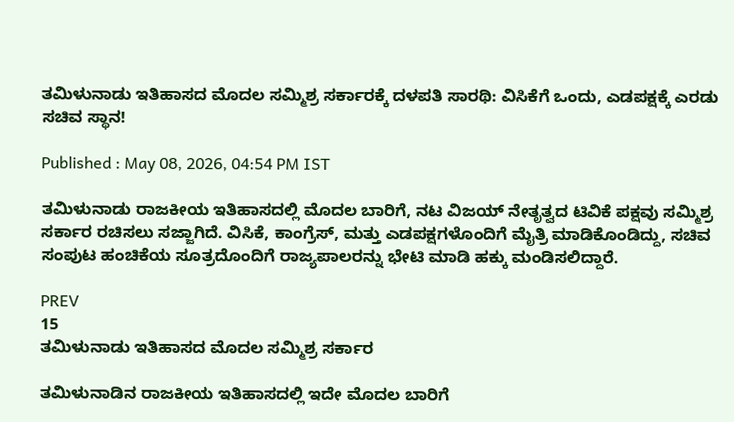ತಮಿಳುನಾಡು ಇತಿಹಾಸದ ಮೊದಲ ಸಮ್ಮಿಶ್ರ ಸರ್ಕಾರಕ್ಕೆ ದಳಪತಿ ಸಾರಥಿ: ವಿಸಿಕೆಗೆ ಒಂದು, ಎಡಪಕ್ಷಕ್ಕೆ ಎರಡು ಸಚಿವ ಸ್ಥಾನ!

Published : May 08, 2026, 04:54 PM IST

ತಮಿಳುನಾಡು ರಾಜಕೀಯ ಇತಿಹಾಸದಲ್ಲಿ ಮೊದಲ ಬಾರಿಗೆ, ನಟ ವಿಜಯ್ ನೇತೃತ್ವದ ಟಿವಿಕೆ ಪಕ್ಷವು ಸಮ್ಮಿಶ್ರ ಸರ್ಕಾರ ರಚಿಸಲು ಸಜ್ಜಾಗಿದೆ. ವಿಸಿಕೆ, ಕಾಂಗ್ರೆಸ್, ಮತ್ತು ಎಡಪಕ್ಷಗಳೊಂದಿಗೆ ಮೈತ್ರಿ ಮಾಡಿಕೊಂಡಿದ್ದು, ಸಚಿವ ಸಂಪುಟ ಹಂಚಿಕೆಯ ಸೂತ್ರದೊಂದಿಗೆ ರಾಜ್ಯಪಾಲರನ್ನು ಭೇಟಿ ಮಾಡಿ ಹಕ್ಕು ಮಂಡಿಸಲಿದ್ದಾರೆ.

PREV
15
ತಮಿಳುನಾಡು ಇತಿಹಾಸದ ಮೊದಲ ಸಮ್ಮಿಶ್ರ ಸರ್ಕಾರ

ತಮಿಳುನಾಡಿನ ರಾಜಕೀಯ ಇತಿಹಾಸದಲ್ಲಿ ಇದೇ ಮೊದಲ ಬಾರಿಗೆ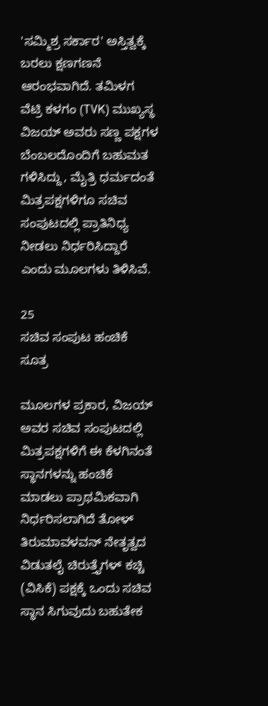'ಸಮ್ಮಿಶ್ರ ಸರ್ಕಾರ' ಅಸ್ತಿತ್ವಕ್ಕೆ ಬರಲು ಕ್ಷಣಗಣನೆ ಆರಂಭವಾಗಿದೆ. ತಮಿಳಗ ವೆಟ್ರಿ ಕಳಗಂ (TVK) ಮುಖ್ಯಸ್ಥ ವಿಜಯ್ ಅವರು ಸಣ್ಣ ಪಕ್ಷಗಳ ಬೆಂಬಲದೊಂದಿಗೆ ಬಹುಮತ ಗಳಿಸಿದ್ದು, ಮೈತ್ರಿ ಧರ್ಮದಂತೆ ಮಿತ್ರಪಕ್ಷಗಳಿಗೂ ಸಚಿವ ಸಂಪುಟದಲ್ಲಿ ಪ್ರಾತಿನಿಧ್ಯ ನೀಡಲು ನಿರ್ಧರಿಸಿದ್ದಾರೆ ಎಂದು ಮೂಲಗಳು ತಿಳಿಸಿವೆ.

25
ಸಚಿವ ಸಂಪುಟ ಹಂಚಿಕೆ ಸೂತ್ರ

ಮೂಲಗಳ ಪ್ರಕಾರ, ವಿಜಯ್ ಅವರ ಸಚಿವ ಸಂಪುಟದಲ್ಲಿ ಮಿತ್ರಪಕ್ಷಗಳಿಗೆ ಈ ಕೆಳಗಿನಂತೆ ಸ್ಥಾನಗಳನ್ನು ಹಂಚಿಕೆ ಮಾಡಲು ಪ್ರಾಥಮಿಕವಾಗಿ ನಿರ್ಧರಿಸಲಾಗಿದೆ ತೋಳ್ ತಿರುಮಾವಳವನ್ ನೇತೃತ್ವದ ವಿಡುತಲೈ ಚಿರುತ್ತೈಗಳ್ ಕಚ್ಚಿ (ವಿಸಿಕೆ) ಪಕ್ಷಕ್ಕೆ ಒಂದು ಸಚಿವ ಸ್ಥಾನ ಸಿಗುವುದು ಬಹುತೇಕ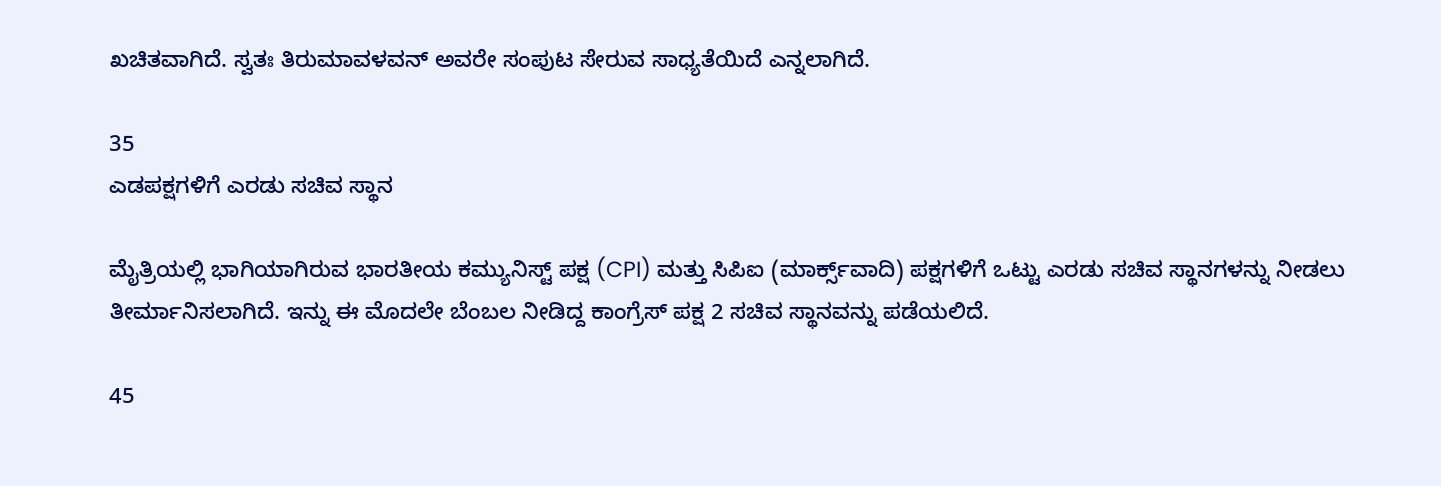ಖಚಿತವಾಗಿದೆ. ಸ್ವತಃ ತಿರುಮಾವಳವನ್ ಅವರೇ ಸಂಪುಟ ಸೇರುವ ಸಾಧ್ಯತೆಯಿದೆ ಎನ್ನಲಾಗಿದೆ.

35
ಎಡಪಕ್ಷಗಳಿಗೆ ಎರಡು ಸಚಿವ ಸ್ಥಾನ

ಮೈತ್ರಿಯಲ್ಲಿ ಭಾಗಿಯಾಗಿರುವ ಭಾರತೀಯ ಕಮ್ಯುನಿಸ್ಟ್ ಪಕ್ಷ (CPI) ಮತ್ತು ಸಿಪಿಐ (ಮಾರ್ಕ್ಸ್‌ವಾದಿ) ಪಕ್ಷಗಳಿಗೆ ಒಟ್ಟು ಎರಡು ಸಚಿವ ಸ್ಥಾನಗಳನ್ನು ನೀಡಲು ತೀರ್ಮಾನಿಸಲಾಗಿದೆ. ಇನ್ನು ಈ ಮೊದಲೇ ಬೆಂಬಲ ನೀಡಿದ್ದ ಕಾಂಗ್ರೆಸ್‌ ಪಕ್ಷ 2 ಸಚಿವ ಸ್ಥಾನವನ್ನು ಪಡೆಯಲಿದೆ.

45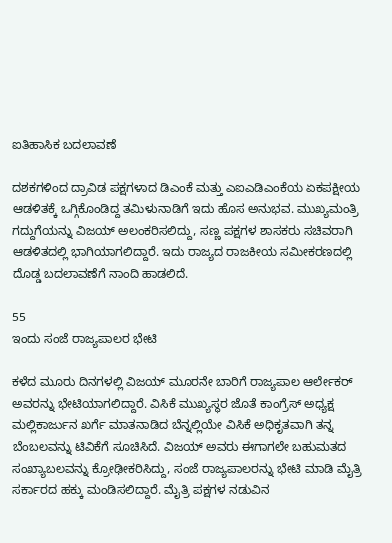ಐತಿಹಾಸಿಕ ಬದಲಾವಣೆ

ದಶಕಗಳಿಂದ ದ್ರಾವಿಡ ಪಕ್ಷಗಳಾದ ಡಿಎಂಕೆ ಮತ್ತು ಎಐಎಡಿಎಂಕೆಯ ಏಕಪಕ್ಷೀಯ ಆಡಳಿತಕ್ಕೆ ಒಗ್ಗಿಕೊಂಡಿದ್ದ ತಮಿಳುನಾಡಿಗೆ ಇದು ಹೊಸ ಅನುಭವ. ಮುಖ್ಯಮಂತ್ರಿ ಗದ್ದುಗೆಯನ್ನು ವಿಜಯ್ ಅಲಂಕರಿಸಲಿದ್ದು, ಸಣ್ಣ ಪಕ್ಷಗಳ ಶಾಸಕರು ಸಚಿವರಾಗಿ ಆಡಳಿತದಲ್ಲಿ ಭಾಗಿಯಾಗಲಿದ್ದಾರೆ. ಇದು ರಾಜ್ಯದ ರಾಜಕೀಯ ಸಮೀಕರಣದಲ್ಲಿ ದೊಡ್ಡ ಬದಲಾವಣೆಗೆ ನಾಂದಿ ಹಾಡಲಿದೆ.

55
ಇಂದು ಸಂಜೆ ರಾಜ್ಯಪಾಲರ ಭೇಟಿ

ಕಳೆದ ಮೂರು ದಿನಗಳಲ್ಲಿ ವಿಜಯ್‌ ಮೂರನೇ ಬಾರಿಗೆ ರಾಜ್ಯಪಾಲ ಆರ್ಲೇಕರ್‌ ಅವರನ್ನು ಭೇಟಿಯಾಗಲಿದ್ದಾರೆ. ವಿಸಿಕೆ ಮುಖ್ಯಸ್ಥರ ಜೊತೆ ಕಾಂಗ್ರೆಸ್‌ ಅಧ್ಯಕ್ಷ ಮಲ್ಲಿಕಾರ್ಜುನ ಖರ್ಗೆ ಮಾತನಾಡಿದ ಬೆನ್ನಲ್ಲಿಯೇ ವಿಸಿಕೆ ಅಧಿಕೃತವಾಗಿ ತನ್ನ ಬೆಂಬಲವನ್ನು ಟಿವಿಕೆಗೆ ಸೂಚಿಸಿದೆ. ವಿಜಯ್ ಅವರು ಈಗಾಗಲೇ ಬಹುಮತದ ಸಂಖ್ಯಾಬಲವನ್ನು ಕ್ರೋಢೀಕರಿಸಿದ್ದು, ಸಂಜೆ ರಾಜ್ಯಪಾಲರನ್ನು ಭೇಟಿ ಮಾಡಿ ಮೈತ್ರಿ ಸರ್ಕಾರದ ಹಕ್ಕು ಮಂಡಿಸಲಿದ್ದಾರೆ. ಮೈತ್ರಿ ಪಕ್ಷಗಳ ನಡುವಿನ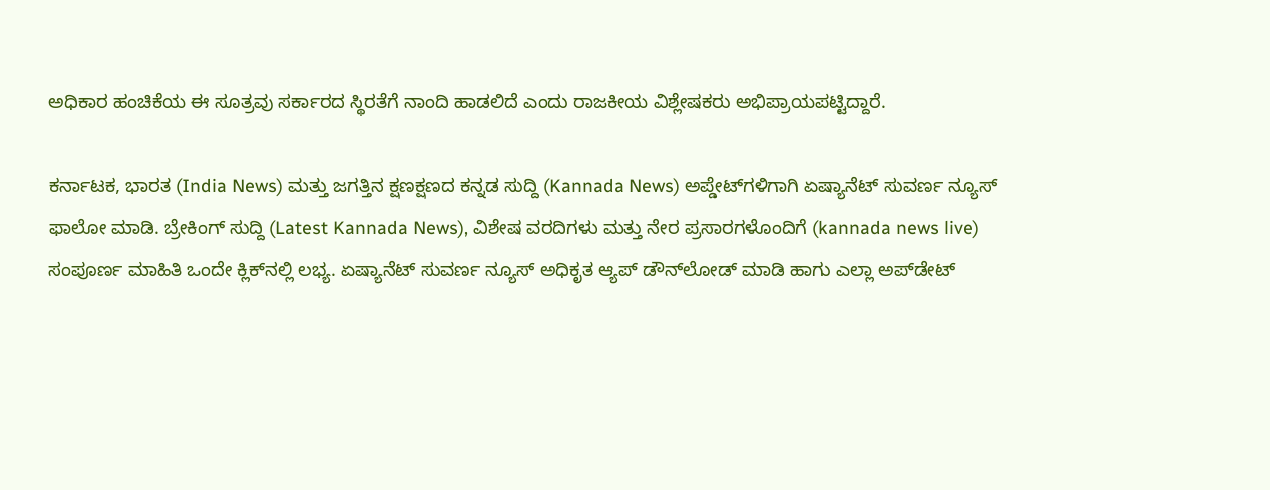ಅಧಿಕಾರ ಹಂಚಿಕೆಯ ಈ ಸೂತ್ರವು ಸರ್ಕಾರದ ಸ್ಥಿರತೆಗೆ ನಾಂದಿ ಹಾಡಲಿದೆ ಎಂದು ರಾಜಕೀಯ ವಿಶ್ಲೇಷಕರು ಅಭಿಪ್ರಾಯಪಟ್ಟಿದ್ದಾರೆ.

ಕರ್ನಾಟಕ, ಭಾರತ (India News) ಮತ್ತು ಜಗತ್ತಿನ ಕ್ಷಣಕ್ಷಣದ ಕನ್ನಡ ಸುದ್ದಿ (Kannada News) ಅಪ್ಡೇಟ್‌ಗಳಿಗಾಗಿ ಏಷ್ಯಾನೆಟ್ ಸುವರ್ಣ ನ್ಯೂಸ್‌ ಫಾಲೋ ಮಾಡಿ. ಬ್ರೇಕಿಂಗ್ ಸುದ್ದಿ (Latest Kannada News), ವಿಶೇಷ ವರದಿಗಳು ಮತ್ತು ನೇರ ಪ್ರಸಾರಗಳೊಂದಿಗೆ (kannada news live) ಸಂಪೂರ್ಣ ಮಾಹಿತಿ ಒಂದೇ ಕ್ಲಿಕ್‌ನಲ್ಲಿ ಲಭ್ಯ. ಏಷ್ಯಾನೆಟ್ ಸುವರ್ಣ ನ್ಯೂಸ್ ಅಧಿಕೃತ ಆ್ಯಪ್ ಡೌನ್‌ಲೋಡ್ ಮಾಡಿ ಹಾಗು ಎಲ್ಲಾ ಅಪ್‌ಡೇಟ್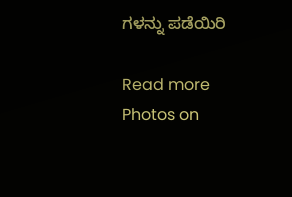ಗಳನ್ನು ಪಡೆಯಿರಿ

Read more Photos on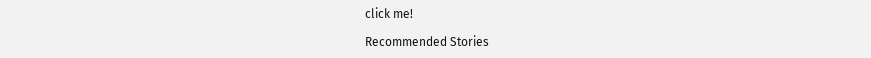click me!

Recommended Stories